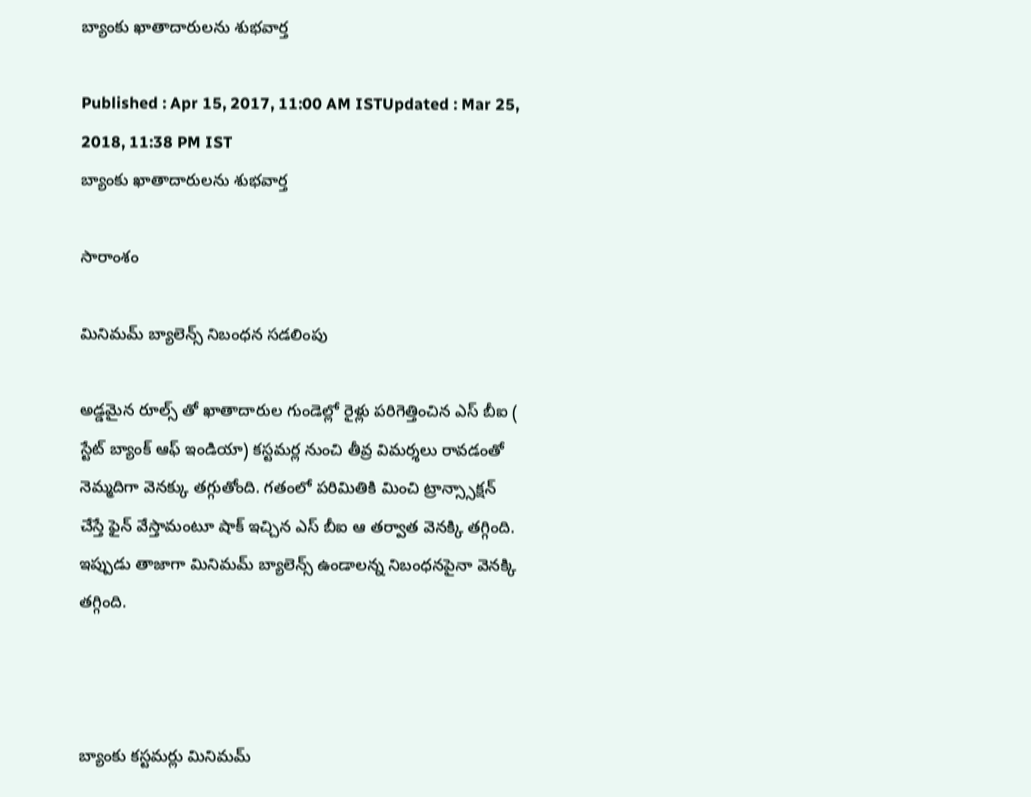బ్యాంకు ఖాతాదారులను శుభవార్త

Published : Apr 15, 2017, 11:00 AM ISTUpdated : Mar 25, 2018, 11:38 PM IST
బ్యాంకు ఖాతాదారులను శుభవార్త

సారాంశం

మినిమమ్ బ్యాలెన్స్ నిబంధన సడలింపు

అడ్డమైన రూల్స్ తో ఖాతాదారుల గుండెల్లో రైళ్లు పరిగెత్తించిన ఎస్ బీఐ ( స్టేట్ బ్యాంక్ ఆఫ్ ఇండియా) కస్టమర్ల నుంచి తీవ్ర విమర్శలు రావడంతో నెమ్మదిగా వెనక్కు తగ్గుతోంది. గతంలో పరిమితికి మించి ట్రాన్స్సాక్షన్ చేస్తే ఫైన్ వేస్తామంటూ షాక్ ఇచ్చిన ఎస్ బీఐ ఆ తర్వాత వెనక్కి తగ్గింది. ఇప్పుడు తాజాగా మినిమమ్ బ్యాలెన్స్ ఉండాలన్న నిబంధనపైనా వెనక్కి తగ్గింది.



బ్యాంకు కస్టమర్లు మినిమమ్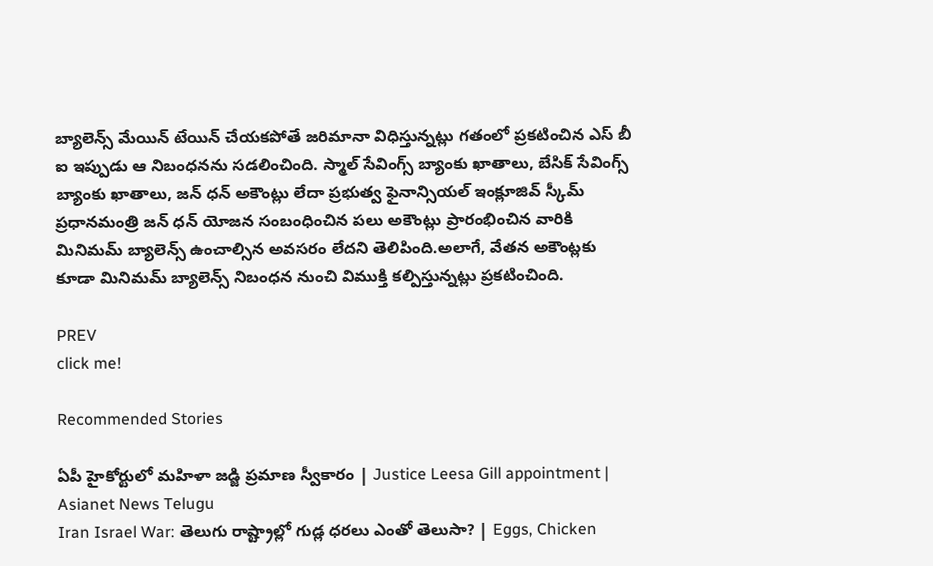బ్యాలెన్స్ మేయిన్ టేయిన్ చేయకపోతే జరిమానా విధిస్తున్నట్లు గతంలో ప్రకటించిన ఎస్ బీ ఐ ఇప్పుడు ఆ నిబంధనను సడలించింది. స్మాల్ సేవింగ్స్ బ్యాంకు ఖాతాలు, బేసిక్ సేవింగ్స్ బ్యాంకు ఖాతాలు, జన్ ధన్ అకౌంట్లు లేదా ప్రభుత్వ ఫైనాన్సియల్ ఇంక్లూజివ్ స్కీమ్ ప్రధానమంత్రి జన్ ధన్ యోజన సంబంధించిన పలు అకౌంట్లు ప్రారంభించిన వారికి మినిమమ్ బ్యాలెన్స్ ఉంచాల్సిన అవసరం లేదని తెలిపింది.అలాగే, వేతన అకౌంట్లకు కూడా మినిమమ్ బ్యాలెన్స్ నిబంధన నుంచి విముక్తి కల్పిస్తున్నట్లు ప్రకటించింది.

PREV
click me!

Recommended Stories

ఏపీ హైకోర్టులో మహిళా జడ్జి ప్రమాణ స్వీకారం | Justice Leesa Gill appointment | Asianet News Telugu
Iran Israel War: తెలుగు రాష్ట్రాల్లో గుడ్ల ధరలు ఎంతో తెలుసా? | Eggs, Chicken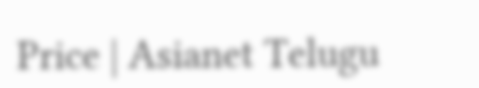Price | Asianet Telugu